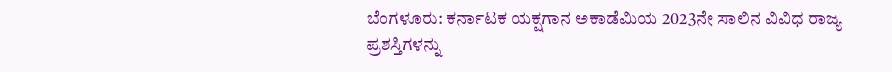ಬೆಂಗಳೂರು: ಕರ್ನಾಟಕ ಯಕ್ಷಗಾನ ಅಕಾಡೆಮಿಯ 2023ನೇ ಸಾಲಿನ ವಿವಿಧ ರಾಜ್ಯ ಪ್ರಶಸ್ತಿಗಳನ್ನು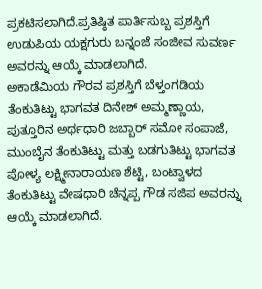ಪ್ರಕಟಿಸಲಾಗಿದೆ.ಪ್ರತಿಷ್ಠಿತ ಪಾರ್ತಿಸುಬ್ಬ ಪ್ರಶಸ್ತಿಗೆ ಉಡುಪಿಯ ಯಕ್ಷಗುರು ಬನ್ನಂಜೆ ಸಂಜೀವ ಸುವರ್ಣ ಅವರನ್ನು ಆಯ್ಕೆ ಮಾಡಲಾಗಿದೆ.
ಅಕಾಡೆಮಿಯ ಗೌರವ ಪ್ರಶಸ್ತಿಗೆ ಬೆಳ್ತಂಗಡಿಯ ತೆಂಕುತಿಟ್ಟು ಭಾಗವತ ದಿನೇಶ್ ಅಮ್ಮಣ್ಣಾಯ, ಪುತ್ತೂರಿನ ಅರ್ಥಧಾರಿ ಜಬ್ಬಾರ್ ಸಮೋ ಸಂಪಾಜೆ, ಮುಂಬೈನ ತೆಂಕುತಿಟ್ಟು ಮತ್ತು ಬಡಗುತಿಟ್ಟು ಭಾಗವತ ಪೋಳ್ಯ ಲಕ್ಷ್ಮೀನಾರಾಯಣ ಶೆಟ್ಟಿ, ಬಂಟ್ವಾಳದ ತೆಂಕುತಿಟ್ಟು ವೇಷಧಾರಿ ಚೆನ್ನಪ್ಪ ಗೌಡ ಸಜಿಪ ಅವರನ್ನು ಆಯ್ಕೆ ಮಾಡಲಾಗಿದೆ.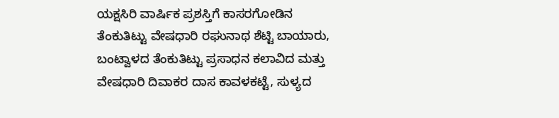ಯಕ್ಷಸಿರಿ ವಾರ್ಷಿಕ ಪ್ರಶಸ್ತಿಗೆ ಕಾಸರಗೋಡಿನ ತೆಂಕುತಿಟ್ಟು ವೇಷಧಾರಿ ರಘುನಾಥ ಶೆಟ್ಟಿ ಬಾಯಾರು, ಬಂಟ್ವಾಳದ ತೆಂಕುತಿಟ್ಟು ಪ್ರಸಾಧನ ಕಲಾವಿದ ಮತ್ತು ವೇಷಧಾರಿ ದಿವಾಕರ ದಾಸ ಕಾವಳಕಟ್ಟೆ, ಸುಳ್ಯದ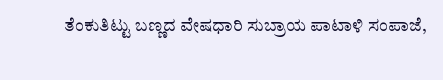ತೆಂಕುತಿಟ್ಟು ಬಣ್ಣದ ವೇಷಧಾರಿ ಸುಬ್ರಾಯ ಪಾಟಾಳಿ ಸಂಪಾಜೆ,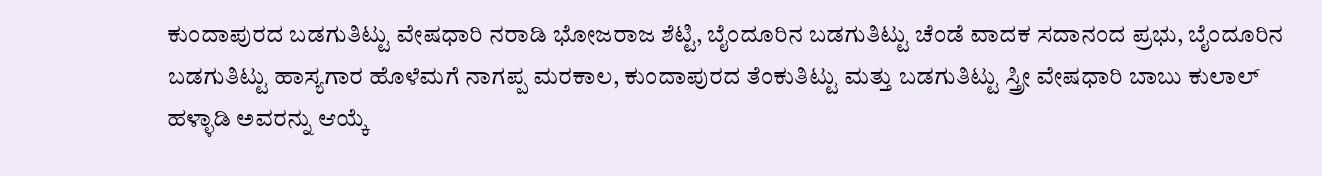ಕುಂದಾಪುರದ ಬಡಗುತಿಟ್ಟು ವೇಷಧಾರಿ ನರಾಡಿ ಭೋಜರಾಜ ಶೆಟ್ಟಿ, ಬೈಂದೂರಿನ ಬಡಗುತಿಟ್ಟು ಚೆಂಡೆ ವಾದಕ ಸದಾನಂದ ಪ್ರಭು, ಬೈಂದೂರಿನ ಬಡಗುತಿಟ್ಟು ಹಾಸ್ಯಗಾರ ಹೊಳೆಮಗೆ ನಾಗಪ್ಪ ಮರಕಾಲ, ಕುಂದಾಪುರದ ತೆಂಕುತಿಟ್ಟು ಮತ್ತು ಬಡಗುತಿಟ್ಟು ಸ್ತ್ರೀ ವೇಷಧಾರಿ ಬಾಬು ಕುಲಾಲ್ ಹಳ್ಳಾಡಿ ಅವರನ್ನು ಆಯ್ಕೆ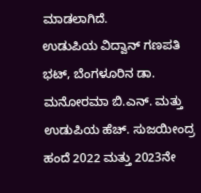ಮಾಡಲಾಗಿದೆ.
ಉಡುಪಿಯ ವಿದ್ವಾನ್ ಗಣಪತಿ ಭಟ್, ಬೆಂಗಳೂರಿನ ಡಾ. ಮನೋರಮಾ ಬಿ.ಎನ್. ಮತ್ತು ಉಡುಪಿಯ ಹೆಚ್. ಸುಜಯೀಂದ್ರ ಹಂದೆ 2022 ಮತ್ತು 2023ನೇ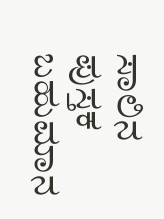ಸಾಲಿನ ಪುಸ್ತಕ ಬಹುಮಾನ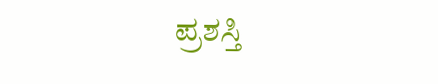ಪ್ರಶಸ್ತಿ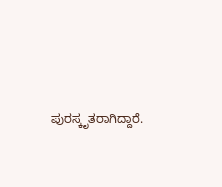ಪುರಸ್ಕೃತರಾಗಿದ್ದಾರೆ.